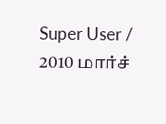Super User / 2010 மார்ச்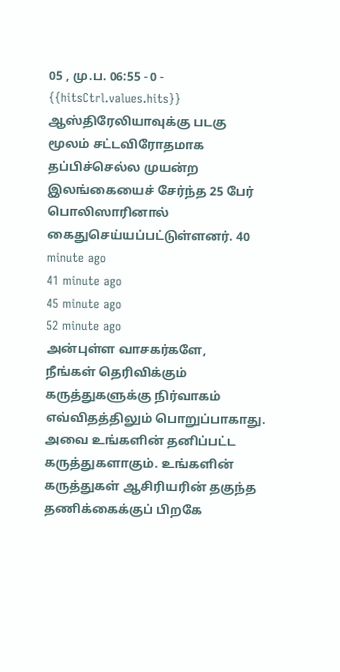05 , மு.ப. 06:55 - 0 - {{hitsCtrl.values.hits}}
ஆஸ்திரேலியாவுக்கு படகு மூலம் சட்டவிரோதமாக தப்பிச்செல்ல முயன்ற இலங்கையைச் சேர்ந்த 25 பேர் பொலிஸாரினால் கைதுசெய்யப்பட்டுள்ளனர். 40 minute ago
41 minute ago
45 minute ago
52 minute ago
அன்புள்ள வாசகர்களே,
நீங்கள் தெரிவிக்கும் கருத்துகளுக்கு நிர்வாகம் எவ்விதத்திலும் பொறுப்பாகாது. அவை உங்களின் தனிப்பட்ட கருத்துகளாகும். உங்களின் கருத்துகள் ஆசிரியரின் தகுந்த தணிக்கைக்குப் பிறகே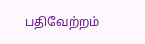பதிவேற்றம்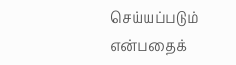செய்யப்படும் என்பதைக்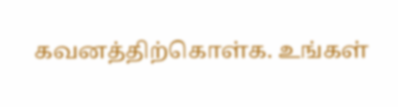கவனத்திற்கொள்க. உங்கள்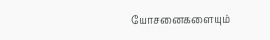யோசனைகளையும்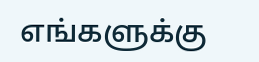எங்களுக்கு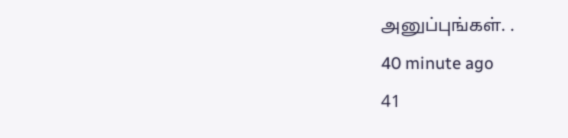அனுப்புங்கள். .
40 minute ago
41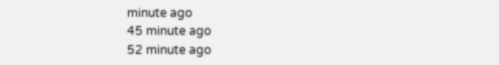minute ago
45 minute ago
52 minute ago